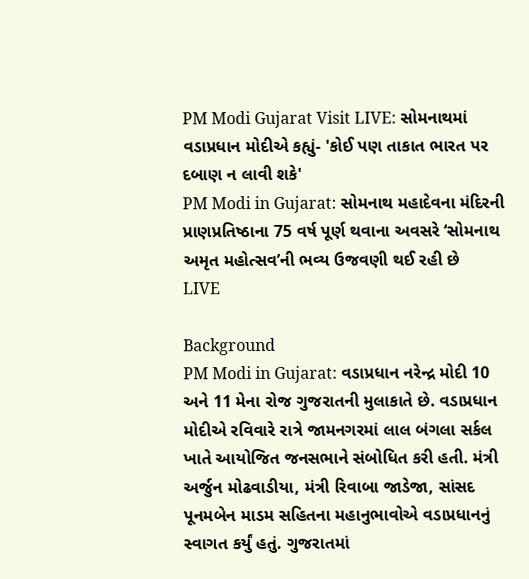PM Modi Gujarat Visit LIVE: સોમનાથમાં વડાપ્રધાન મોદીએ કહ્યું- 'કોઈ પણ તાકાત ભારત પર દબાણ ન લાવી શકે'
PM Modi in Gujarat: સોમનાથ મહાદેવના મંદિરની પ્રાણપ્રતિષ્ઠાના 75 વર્ષ પૂર્ણ થવાના અવસરે ‘સોમનાથ અમૃત મહોત્સવ’ની ભવ્ય ઉજવણી થઈ રહી છે
LIVE

Background
PM Modi in Gujarat: વડાપ્રધાન નરેન્દ્ર મોદી 10 અને 11 મેના રોજ ગુજરાતની મુલાકાતે છે. વડાપ્રધાન મોદીએ રવિવારે રાત્રે જામનગરમાં લાલ બંગલા સર્કલ ખાતે આયોજિત જનસભાને સંબોધિત કરી હતી. મંત્રી અર્જુન મોઢવાડીયા, મંત્રી રિવાબા જાડેજા, સાંસદ પૂનમબેન માડમ સહિતના મહાનુભાવોએ વડાપ્રધાનનું સ્વાગત કર્યું હતું. ગુજરાતમાં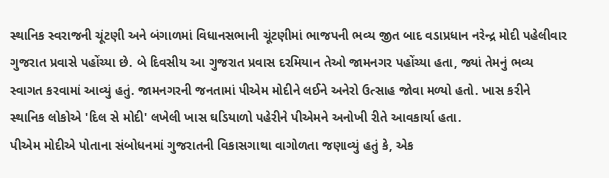સ્થાનિક સ્વરાજની ચૂંટણી અને બંગાળમાં વિધાનસભાની ચૂંટણીમાં ભાજપની ભવ્ય જીત બાદ વડાપ્રધાન નરેન્દ્ર મોદી પહેલીવાર ગુજરાત પ્રવાસે પહોંચ્યા છે. બે દિવસીય આ ગુજરાત પ્રવાસ દરમિયાન તેઓ જામનગર પહોંચ્યા હતા, જ્યાં તેમનું ભવ્ય સ્વાગત કરવામાં આવ્યું હતું. જામનગરની જનતામાં પીએમ મોદીને લઈને અનેરો ઉત્સાહ જોવા મળ્યો હતો. ખાસ કરીને સ્થાનિક લોકોએ 'દિલ સે મોદી' લખેલી ખાસ ઘડિયાળો પહેરીને પીએમને અનોખી રીતે આવકાર્યા હતા.
પીએમ મોદીએ પોતાના સંબોધનમાં ગુજરાતની વિકાસગાથા વાગોળતા જણાવ્યું હતું કે, એક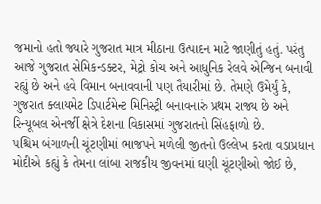જમાનો હતો જ્યારે ગુજરાત માત્ર મીઠાના ઉત્પાદન માટે જાણીતું હતું. પરંતુ આજે ગુજરાત સેમિકન્ડક્ટર, મેટ્રો કોચ અને આધુનિક રેલવે એન્જિન બનાવી રહ્યું છે અને હવે વિમાન બનાવવાની પણ તૈયારીમાં છે. તેમણે ઉમેર્યું કે, ગુજરાત ક્લાયમેટ ડિપાર્ટમેન્ટ મિનિસ્ટ્રી બનાવનારું પ્રથમ રાજ્ય છે અને રિન્યૂબલ એનર્જી ક્ષેત્રે દેશના વિકાસમાં ગુજરાતનો સિંહફાળો છે.
પશ્ચિમ બંગાળની ચૂંટણીમાં ભાજપને મળેલી જીતનો ઉલ્લેખ કરતા વડાપ્રધાન મોદીએ કહ્યું કે તેમના લાંબા રાજકીય જીવનમાં ઘણી ચૂંટણીઓ જોઈ છે,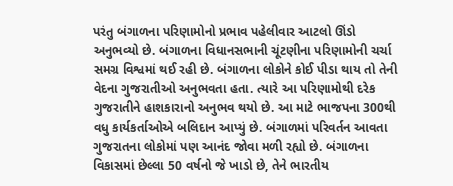પરંતુ બંગાળના પરિણામોનો પ્રભાવ પહેલીવાર આટલો ઊંડો અનુભવ્યો છે. બંગાળના વિધાનસભાની ચૂંટણીના પરિણામોની ચર્ચા સમગ્ર વિશ્વમાં થઈ રહી છે. બંગાળના લોકોને કોઈ પીડા થાય તો તેની વેદના ગુજરાતીઓ અનુભવતા હતા. ત્યારે આ પરિણામોથી દરેક ગુજરાતીને હાશકારાનો અનુભવ થયો છે. આ માટે ભાજપના 300થી વધુ કાર્યકર્તાઓએ બલિદાન આપ્યું છે. બંગાળમાં પરિવર્તન આવતા ગુજરાતના લોકોમાં પણ આનંદ જોવા મળી રહ્યો છે. બંગાળના વિકાસમાં છેલ્લા 50 વર્ષનો જે ખાડો છે, તેને ભારતીય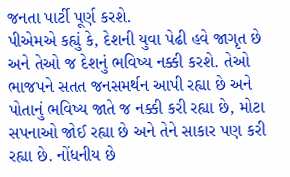જનતા પાર્ટી પૂર્ણ કરશે.
પીએમએ કહ્યું કે, દેશની યુવા પેઢી હવે જાગૃત છે અને તેઓ જ દેશનું ભવિષ્ય નક્કી કરશે. તેઓ ભાજપને સતત જનસમર્થન આપી રહ્યા છે અને પોતાનું ભવિષ્ય જાતે જ નક્કી કરી રહ્યા છે, મોટા સપનાઓ જોઈ રહ્યા છે અને તેને સાકાર પણ કરી રહ્યા છે. નોંધનીય છે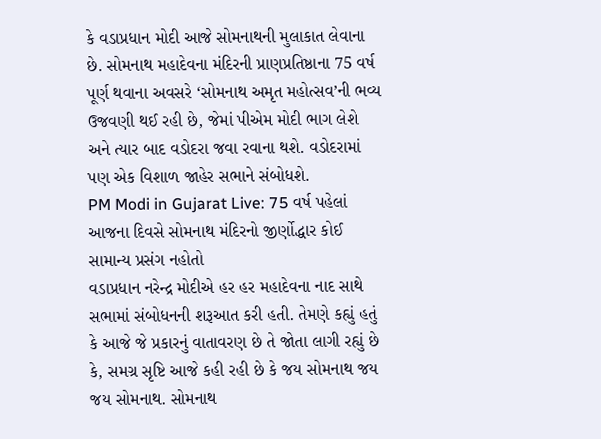કે વડાપ્રધાન મોદી આજે સોમનાથની મુલાકાત લેવાના છે. સોમનાથ મહાદેવના મંદિરની પ્રાણપ્રતિષ્ઠાના 75 વર્ષ પૂર્ણ થવાના અવસરે ‘સોમનાથ અમૃત મહોત્સવ’ની ભવ્ય ઉજવણી થઈ રહી છે, જેમાં પીએમ મોદી ભાગ લેશે અને ત્યાર બાદ વડોદરા જવા રવાના થશે. વડોદરામાં પણ એક વિશાળ જાહેર સભાને સંબોધશે.
PM Modi in Gujarat Live: 75 વર્ષ પહેલાં આજના દિવસે સોમનાથ મંદિરનો જીર્ણોદ્ધાર કોઈ સામાન્ય પ્રસંગ નહોતો
વડાપ્રધાન નરેન્દ્ર મોદીએ હર હર મહાદેવના નાદ સાથે સભામાં સંબોધનની શરૂઆત કરી હતી. તેમણે કહ્યું હતું કે આજે જે પ્રકારનું વાતાવરણ છે તે જોતા લાગી રહ્યું છે કે, સમગ્ર સૃષ્ટિ આજે કહી રહી છે કે જય સોમનાથ જય જય સોમનાથ. સોમનાથ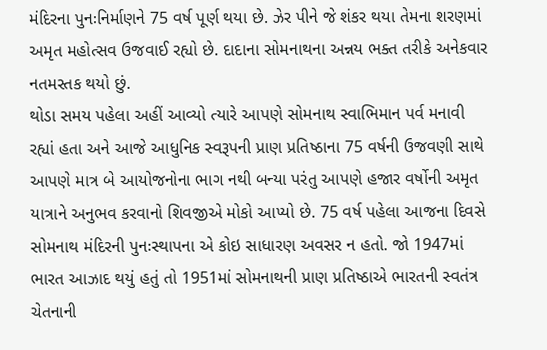મંદિરના પુનઃનિર્માણને 75 વર્ષ પૂર્ણ થયા છે. ઝેર પીને જે શંકર થયા તેમના શરણમાં અમૃત મહોત્સવ ઉજવાઈ રહ્યો છે. દાદાના સોમનાથના અન્નય ભક્ત તરીકે અનેકવાર નતમસ્તક થયો છું.
થોડા સમય પહેલા અહીં આવ્યો ત્યારે આપણે સોમનાથ સ્વાભિમાન પર્વ મનાવી રહ્યાં હતા અને આજે આધુનિક સ્વરૂપની પ્રાણ પ્રતિષ્ઠાના 75 વર્ષની ઉજવણી સાથે આપણે માત્ર બે આયોજનોના ભાગ નથી બન્યા પરંતુ આપણે હજાર વર્ષોની અમૃત યાત્રાને અનુભવ કરવાનો શિવજીએ મોકો આપ્યો છે. 75 વર્ષ પહેલા આજના દિવસે સોમનાથ મંદિરની પુનઃસ્થાપના એ કોઇ સાધારણ અવસર ન હતો. જો 1947માં ભારત આઝાદ થયું હતું તો 1951માં સોમનાથની પ્રાણ પ્રતિષ્ઠાએ ભારતની સ્વતંત્ર ચેતનાની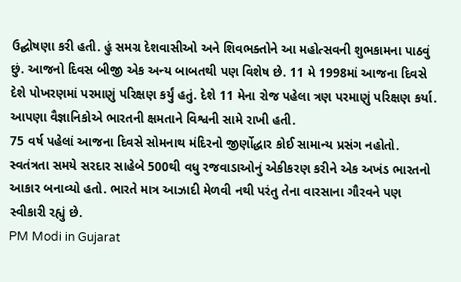ઉદ્ઘોષણા કરી હતી. હું સમગ્ર દેશવાસીઓ અને શિવભક્તોને આ મહોત્સવની શુભકામના પાઠવું છું. આજનો દિવસ બીજી એક અન્ય બાબતથી પણ વિશેષ છે. 11 મે 1998માં આજના દિવસે દેશે પોખરણમાં પરમાણું પરિક્ષણ કર્યું હતું. દેશે 11 મેના રોજ પહેલા ત્રણ પરમાણું પરિક્ષણ કર્યા. આપણા વૈજ્ઞાનિકોએ ભારતની ક્ષમતાને વિશ્વની સામે રાખી હતી.
75 વર્ષ પહેલાં આજના દિવસે સોમનાથ મંદિરનો જીર્ણોદ્ધાર કોઈ સામાન્ય પ્રસંગ નહોતો. સ્વતંત્રતા સમયે સરદાર સાહેબે 500થી વધુ રજવાડાઓનું એકીકરણ કરીને એક અખંડ ભારતનો આકાર બનાવ્યો હતો. ભારતે માત્ર આઝાદી મેળવી નથી પરંતુ તેના વારસાના ગૌરવને પણ સ્વીકારી રહ્યું છે.
PM Modi in Gujarat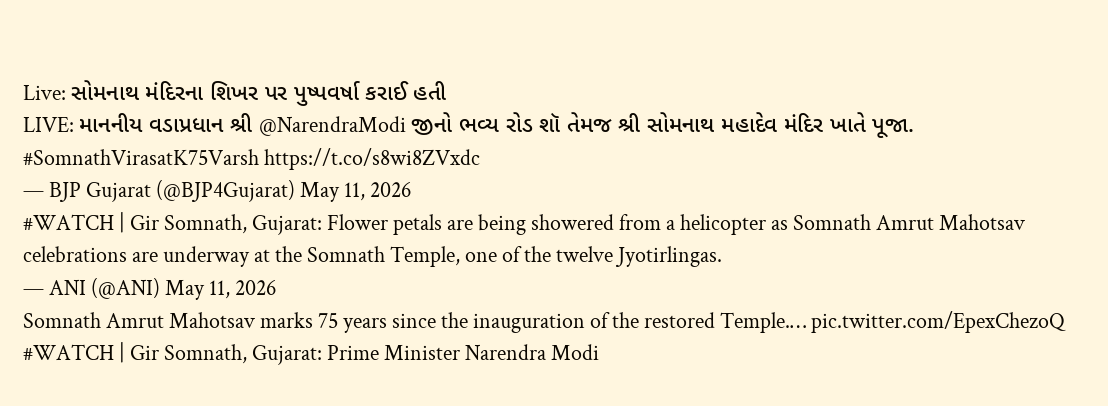Live: સોમનાથ મંદિરના શિખર પર પુષ્પવર્ષા કરાઈ હતી
LIVE: માનનીય વડાપ્રધાન શ્રી @NarendraModi જીનો ભવ્ય રોડ શૉ તેમજ શ્રી સોમનાથ મહાદેવ મંદિર ખાતે પૂજા. #SomnathVirasatK75Varsh https://t.co/s8wi8ZVxdc
— BJP Gujarat (@BJP4Gujarat) May 11, 2026
#WATCH | Gir Somnath, Gujarat: Flower petals are being showered from a helicopter as Somnath Amrut Mahotsav celebrations are underway at the Somnath Temple, one of the twelve Jyotirlingas.
— ANI (@ANI) May 11, 2026
Somnath Amrut Mahotsav marks 75 years since the inauguration of the restored Temple.… pic.twitter.com/EpexChezoQ
#WATCH | Gir Somnath, Gujarat: Prime Minister Narendra Modi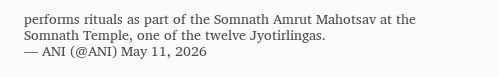performs rituals as part of the Somnath Amrut Mahotsav at the Somnath Temple, one of the twelve Jyotirlingas.
— ANI (@ANI) May 11, 2026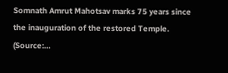Somnath Amrut Mahotsav marks 75 years since the inauguration of the restored Temple.
(Source:…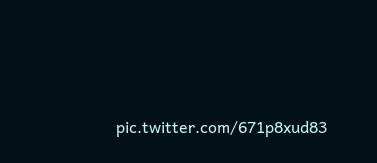pic.twitter.com/671p8xud83